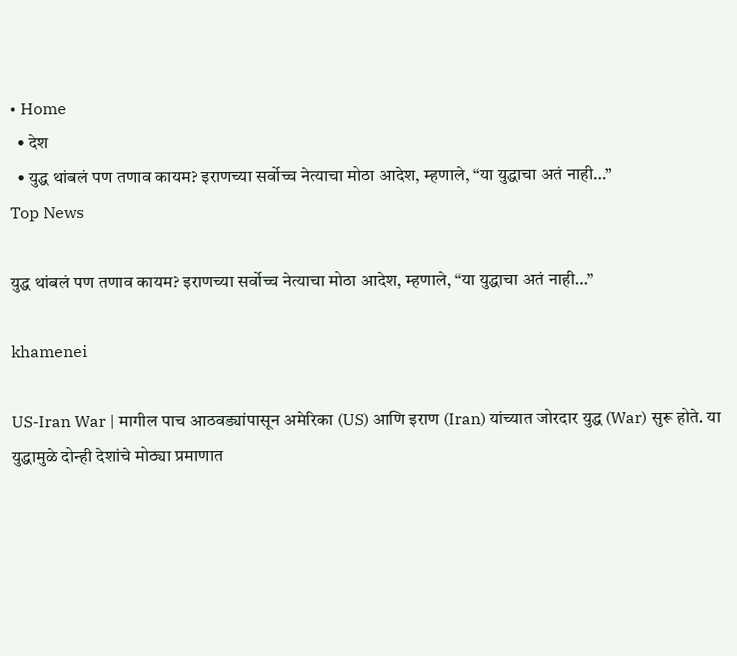• Home
  • देश
  • युद्ध थांबलं पण तणाव कायम? इराणच्या सर्वोच्च नेत्याचा मोठा आदेश, म्हणाले, “या युद्धाचा अतं नाही…”
Top News

युद्ध थांबलं पण तणाव कायम? इराणच्या सर्वोच्च नेत्याचा मोठा आदेश, म्हणाले, “या युद्धाचा अतं नाही…”

khamenei

US-Iran War | मागील पाच आठवड्यांपासून अमेरिका (US) आणि इराण (Iran) यांच्यात जोरदार युद्ध (War) सुरू होते. या युद्धामुळे दोन्ही देशांचे मोठ्या प्रमाणात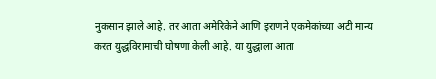नुकसान झाले आहे. तर आता अमेरिकेने आणि इराणने एकमेकांच्या अटी मान्य करत युद्धविरामाची घोषणा केली आहे. या युद्धाला आता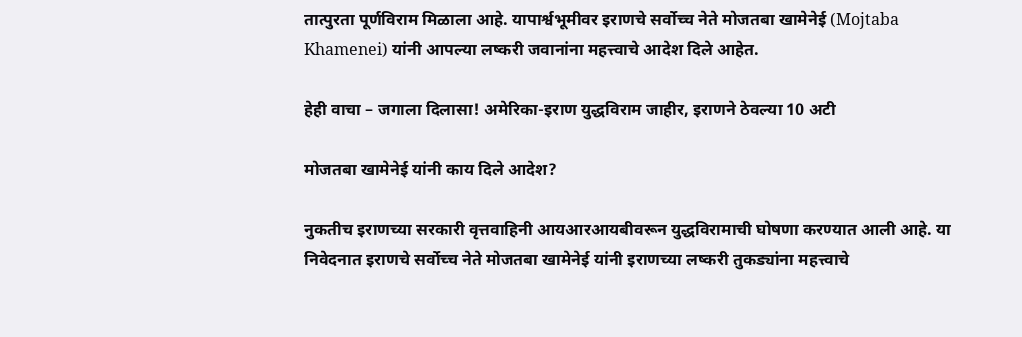तात्पुरता पूर्णविराम मिळाला आहे. यापार्श्वभूमीवर इराणचे सर्वोच्च नेते मोजतबा खामेनेई (Mojtaba Khamenei) यांनी आपल्या लष्करी जवानांना महत्त्वाचे आदेश दिले आहेत.

हेही वाचा – जगाला दिलासा! अमेरिका-इराण युद्धविराम जाहीर, इराणने ठेवल्या 10 अटी

मोजतबा खामेनेई यांनी काय दिले आदेश?

नुकतीच इराणच्या सरकारी वृत्तवाहिनी आयआरआयबीवरून युद्धविरामाची घोषणा करण्यात आली आहे. या निवेदनात इराणचे सर्वोच्च नेते मोजतबा खामेनेई यांनी इराणच्या लष्करी तुकड्यांना महत्त्वाचे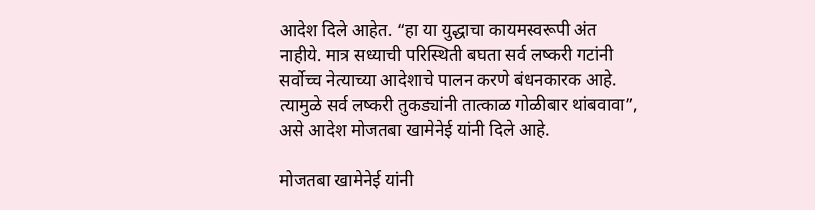आदेश दिले आहेत. “हा या युद्धाचा कायमस्वरूपी अंत नाहीये. मात्र सध्याची परिस्थिती बघता सर्व लष्करी गटांनी सर्वोच्च नेत्याच्या आदेशाचे पालन करणे बंधनकारक आहे. त्यामुळे सर्व लष्करी तुकड्यांनी तात्काळ गोळीबार थांबवावा”, असे आदेश मोजतबा खामेनेई यांनी दिले आहे.

मोजतबा खामेनेई यांनी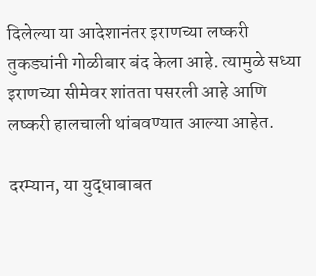दिलेल्या या आदेशानंतर इराणच्या लष्करी तुकड्यांनी गोळीबार बंद केला आहे. त्यामुळे सध्या इराणच्या सीमेवर शांतता पसरली आहे आणि लष्करी हालचाली थांबवण्यात आल्या आहेत.

दरम्यान, या युद्धाबाबत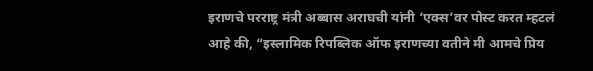इराणचे परराष्ट्र मंत्री अब्बास अराघची यांनी ‘एक्स’वर पोस्ट करत म्हटलं आहे की, “इस्लामिक रिपब्लिक ऑफ इराणच्या वतीने मी आमचे प्रिय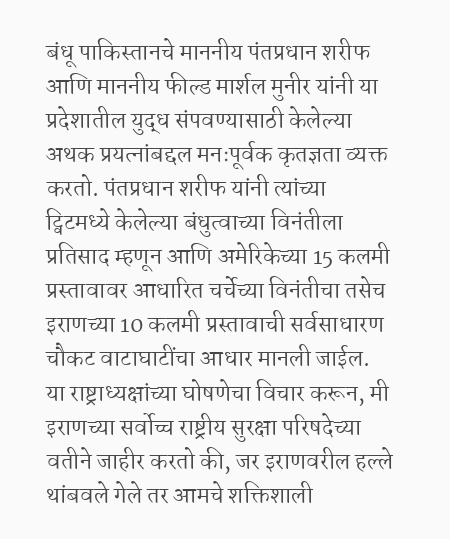बंधू पाकिस्तानचे माननीय पंतप्रधान शरीफ आणि माननीय फील्ड मार्शल मुनीर यांनी या प्रदेशातील युद्ध संपवण्यासाठी केलेल्या अथक प्रयत्नांबद्दल मनःपूर्वक कृतज्ञता व्यक्त करतो. पंतप्रधान शरीफ यांनी त्यांच्या ट्विटमध्ये केलेल्या बंधुत्वाच्या विनंतीला प्रतिसाद म्हणून आणि अमेरिकेच्या 15 कलमी प्रस्तावावर आधारित चर्चेच्या विनंतीचा तसेच इराणच्या 10 कलमी प्रस्तावाची सर्वसाधारण चौकट वाटाघाटींचा आधार मानली जाईल. या राष्ट्राध्यक्षांच्या घोषणेचा विचार करून, मी इराणच्या सर्वोच्च राष्ट्रीय सुरक्षा परिषदेच्या वतीने जाहीर करतो की, जर इराणवरील हल्ले थांबवले गेले तर आमचे शक्तिशाली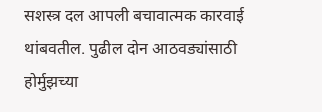सशस्त्र दल आपली बचावात्मक कारवाई थांबवतील. पुढील दोन आठवड्यांसाठी होर्मुझच्या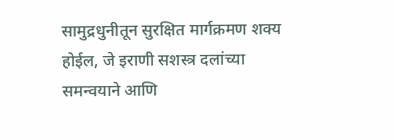सामुद्रधुनीतून सुरक्षित मार्गक्रमण शक्य होईल, जे इराणी सशस्त्र दलांच्या समन्वयाने आणि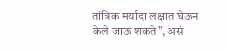तांत्रिक मर्यादा लक्षात घेऊन केले जाऊ शकते”, असं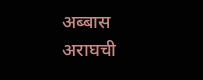अब्बास अराघची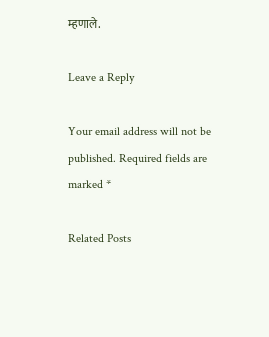म्हणाले.

Leave a Reply

Your email address will not be published. Required fields are marked *

Related Posts